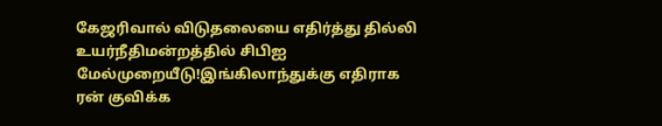கேஜரிவால் விடுதலையை எதிர்த்து தில்லி உயர்நீதிமன்றத்தில் சிபிஐ மேல்முறையீடு!இங்கிலாந்துக்கு எதிராக ரன் குவிக்க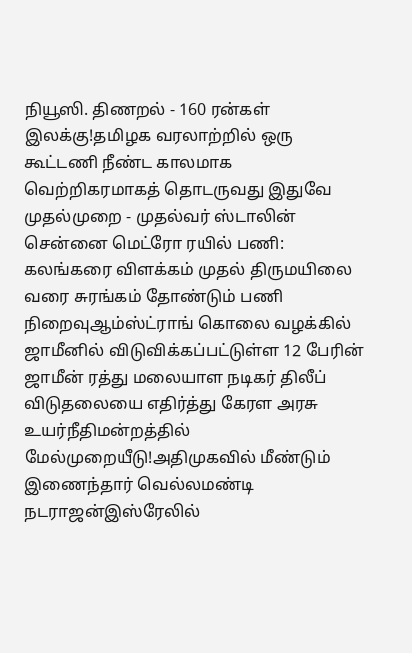நியூஸி. திணறல் - 160 ரன்கள் இலக்கு!தமிழக வரலாற்றில் ஒரு கூட்டணி நீண்ட காலமாக வெற்றிகரமாகத் தொடருவது இதுவே முதல்முறை - முதல்வர் ஸ்டாலின் சென்னை மெட்ரோ ரயில் பணி: கலங்கரை விளக்கம் முதல் திருமயிலை வரை சுரங்கம் தோண்டும் பணி நிறைவுஆம்ஸ்ட்ராங் கொலை வழக்கில் ஜாமீனில் விடுவிக்கப்பட்டுள்ள 12 பேரின் ஜாமீன் ரத்து மலையாள நடிகர் திலீப் விடுதலையை எதிர்த்து கேரள அரசு உயர்நீதிமன்றத்தில் மேல்முறையீடு!அதிமுகவில் மீண்டும் இணைந்தார் வெல்லமண்டி நடராஜன்இஸ்ரேலில்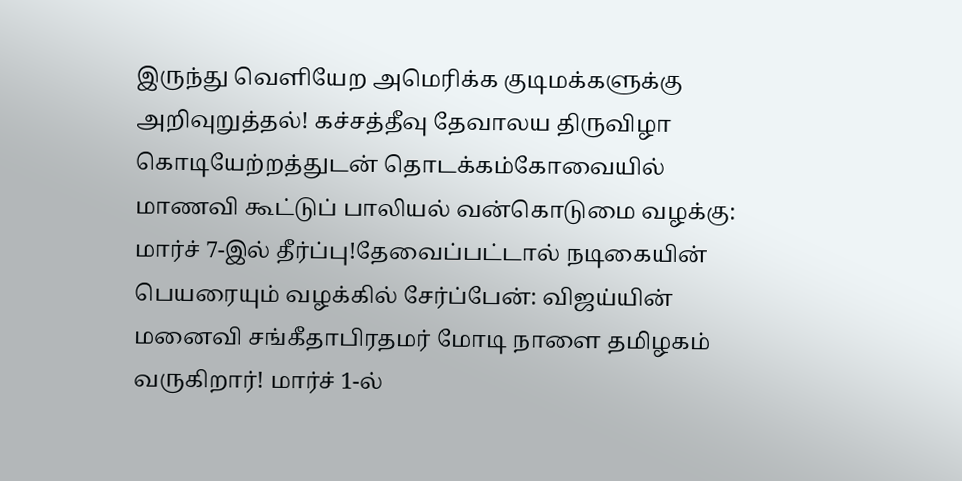இருந்து வெளியேற அமெரிக்க குடிமக்களுக்கு அறிவுறுத்தல்! கச்சத்தீவு தேவாலய திருவிழா கொடியேற்றத்துடன் தொடக்கம்கோவையில் மாணவி கூட்டுப் பாலியல் வன்கொடுமை வழக்கு: மார்ச் 7-இல் தீர்ப்பு!தேவைப்பட்டால் நடிகையின் பெயரையும் வழக்கில் சேர்ப்பேன்: விஜய்யின் மனைவி சங்கீதாபிரதமர் மோடி நாளை தமிழகம் வருகிறார்! மார்ச் 1-ல்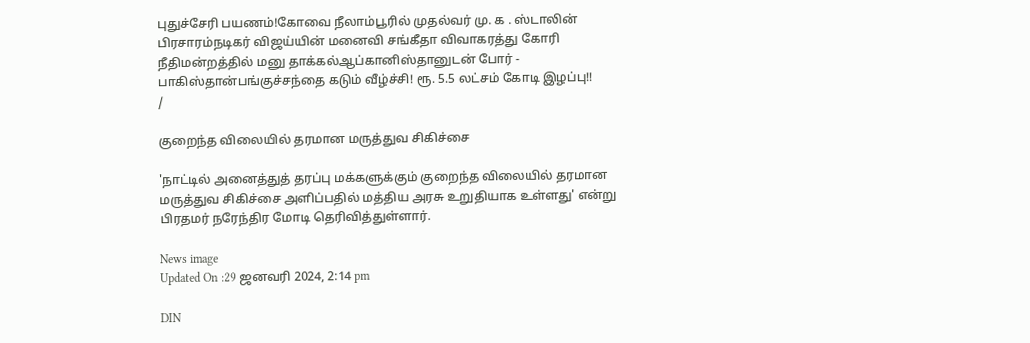புதுச்சேரி பயணம்!கோவை நீலாம்பூரில் முதல்வர் மு. க . ஸ்டாலின் பிரசாரம்நடிகர் விஜய்யின் மனைவி சங்கீதா விவாகரத்து கோரி நீதிமன்றத்தில் மனு தாக்கல்ஆப்கானிஸ்தானுடன் போர் - பாகிஸ்தான்பங்குச்சந்தை கடும் வீழ்ச்சி! ரூ. 5.5 லட்சம் கோடி இழப்பு!!
/

குறைந்த விலையில் தரமான மருத்துவ சிகிச்சை

'நாட்டில் அனைத்துத் தரப்பு மக்களுக்கும் குறைந்த விலையில் தரமான மருத்துவ சிகிச்சை அளிப்பதில் மத்திய அரசு உறுதியாக உள்ளது' என்று பிரதமர் நரேந்திர மோடி தெரிவித்துள்ளார்.

News image
Updated On :29 ஜனவரி 2024, 2:14 pm

DIN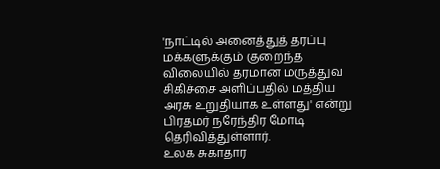'நாட்டில் அனைத்துத் தரப்பு மக்களுக்கும் குறைந்த விலையில் தரமான மருத்துவ சிகிச்சை அளிப்பதில் மத்திய அரசு உறுதியாக உள்ளது' என்று பிரதமர் நரேந்திர மோடி தெரிவித்துள்ளார்.
உலக சுகாதார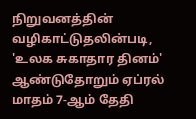நிறுவனத்தின் வழிகாட்டுதலின்படி, 'உலக சுகாதார தினம்' ஆண்டுதோறும் ஏப்ரல் மாதம் 7-ஆம் தேதி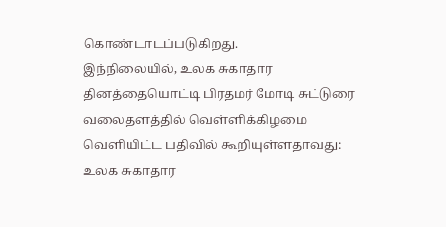கொண்டாடப்படுகிறது.
இந்நிலையில், உலக சுகாதார தினத்தையொட்டி பிரதமர் மோடி சுட்டுரை வலைதளத்தில் வெள்ளிக்கிழமை வெளியிட்ட பதிவில் கூறியுள்ளதாவது:
உலக சுகாதார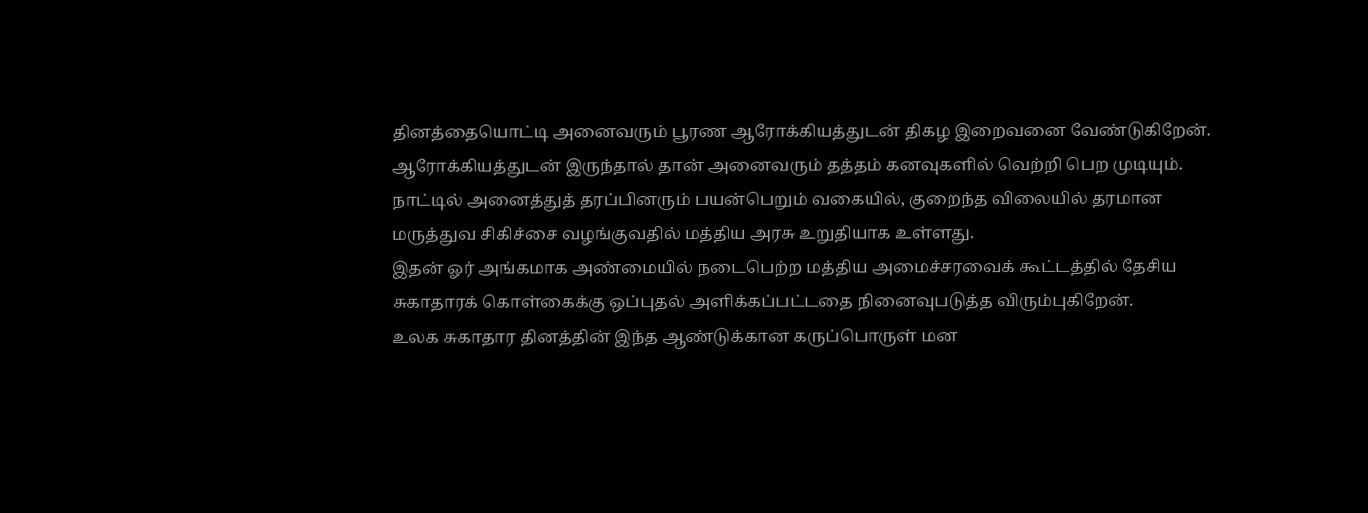தினத்தையொட்டி அனைவரும் பூரண ஆரோக்கியத்துடன் திகழ இறைவனை வேண்டுகிறேன். ஆரோக்கியத்துடன் இருந்தால் தான் அனைவரும் தத்தம் கனவுகளில் வெற்றி பெற முடியும். நாட்டில் அனைத்துத் தரப்பினரும் பயன்பெறும் வகையில், குறைந்த விலையில் தரமான மருத்துவ சிகிச்சை வழங்குவதில் மத்திய அரசு உறுதியாக உள்ளது.
இதன் ஓர் அங்கமாக அண்மையில் நடைபெற்ற மத்திய அமைச்சரவைக் கூட்டத்தில் தேசிய சுகாதாரக் கொள்கைக்கு ஒப்புதல் அளிக்கப்பட்டதை நினைவுபடுத்த விரும்புகிறேன்.
உலக சுகாதார தினத்தின் இந்த ஆண்டுக்கான கருப்பொருள் மன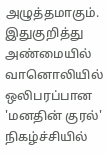அழுத்தமாகும். இதுகுறித்து அண்மையில் வானொலியில் ஒலிபரப்பான 'மனதின் குரல்' நிகழ்ச்சியில்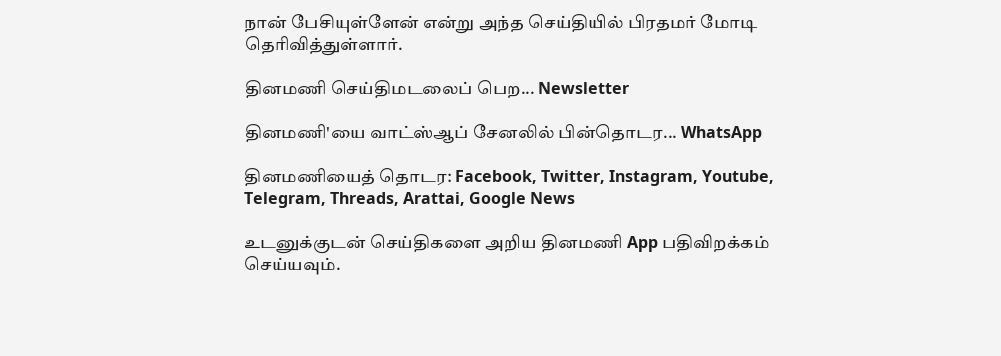நான் பேசியுள்ளேன் என்று அந்த செய்தியில் பிரதமர் மோடி தெரிவித்துள்ளார்.

தினமணி செய்திமடலைப் பெற... Newsletter

தினமணி'யை வாட்ஸ்ஆப் சேனலில் பின்தொடர... WhatsApp

தினமணியைத் தொடர: Facebook, Twitter, Instagram, Youtube, Telegram, Threads, Arattai, Google News

உடனுக்குடன் செய்திகளை அறிய தினமணி App பதிவிறக்கம் செய்யவும்.